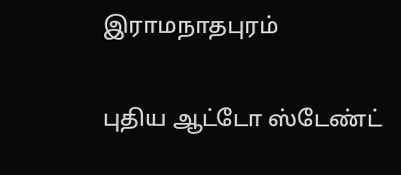இராமநாதபுரம்

புதிய ஆட்டோ ஸ்டேண்ட்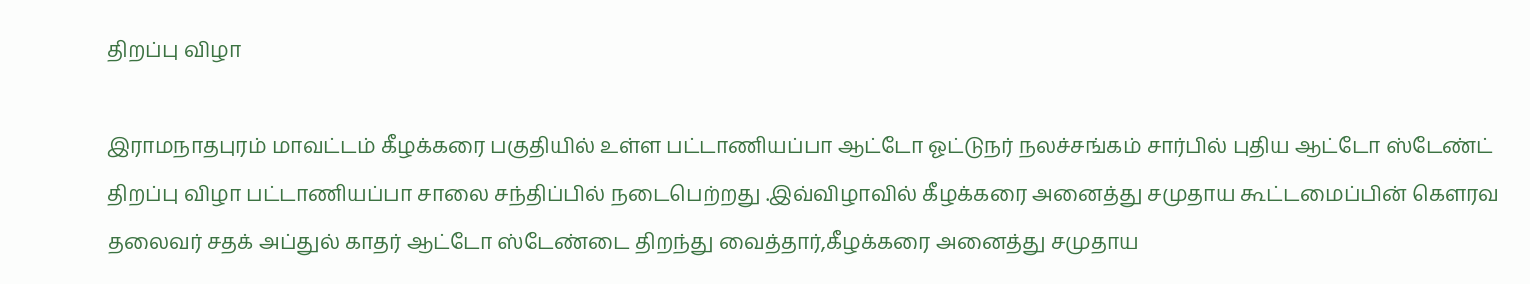திறப்பு விழா

இராமநாதபுரம் மாவட்டம் கீழக்கரை பகுதியில் உள்ள பட்டாணியப்பா ஆட்டோ ஓட்டுநர் நலச்சங்கம் சார்பில் புதிய ஆட்டோ ஸ்டேண்ட் திறப்பு விழா பட்டாணியப்பா சாலை சந்திப்பில் நடைபெற்றது .இவ்விழாவில் கீழக்கரை அனைத்து சமுதாய கூட்டமைப்பின் கௌரவ தலைவர் சதக் அப்துல் காதர் ஆட்டோ ஸ்டேண்டை திறந்து வைத்தார்,கீழக்கரை அனைத்து சமுதாய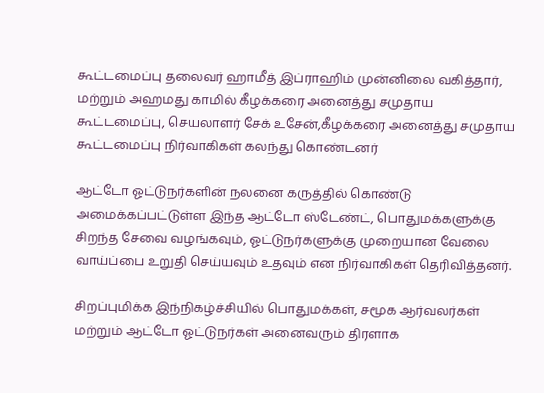கூட்டமைப்பு தலைவர் ஹாமீத் இப்ராஹிம் முன்னிலை வகித்தார், மற்றும் அஹமது காமில் கீழக்கரை அனைத்து சமுதாய கூட்டமைப்பு, செயலாளர் சேக் உசேன்,கீழக்கரை அனைத்து சமுதாய கூட்டமைப்பு நிர்வாகிகள் கலந்து கொண்டனர்

ஆட்டோ ஓட்டுநர்களின் நலனை கருத்தில் கொண்டு அமைக்கப்பட்டுள்ள இந்த ஆட்டோ ஸ்டேண்ட், பொதுமக்களுக்கு சிறந்த சேவை வழங்கவும், ஓட்டுநர்களுக்கு முறையான வேலை வாய்ப்பை உறுதி செய்யவும் உதவும் என நிர்வாகிகள் தெரிவித்தனர்.

சிறப்புமிக்க இந்நிகழ்ச்சியில் பொதுமக்கள், சமூக ஆர்வலர்கள் மற்றும் ஆட்டோ ஓட்டுநர்கள் அனைவரும் திரளாக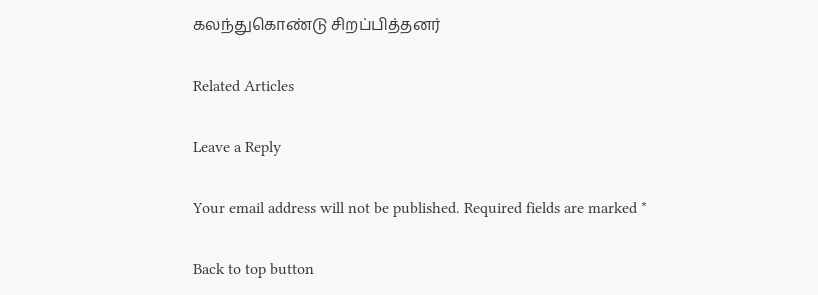கலந்துகொண்டு சிறப்பித்தனர்

Related Articles

Leave a Reply

Your email address will not be published. Required fields are marked *

Back to top button